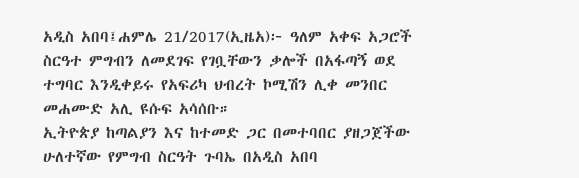አዲስ አበባ፤ሐምሌ 21/2017(ኢዜአ)፦ ዓለም አቀፍ አጋሮች ስርዓተ ምግብን ለመደገፍ የገቧቸውን ቃሎች በአፋጣኝ ወደ ተግባር እንዲቀይሩ የአፍሪካ ህብረት ኮሚሽን ሊቀ መንበር መሐሙድ አሊ ዩሱፍ አሳሰቡ።
ኢትዮጵያ ከጣልያን እና ከተመድ ጋር በመተባበር ያዘጋጀችው ሁለተኛው የምግብ ስርዓት ጉባኤ በአዲስ አበባ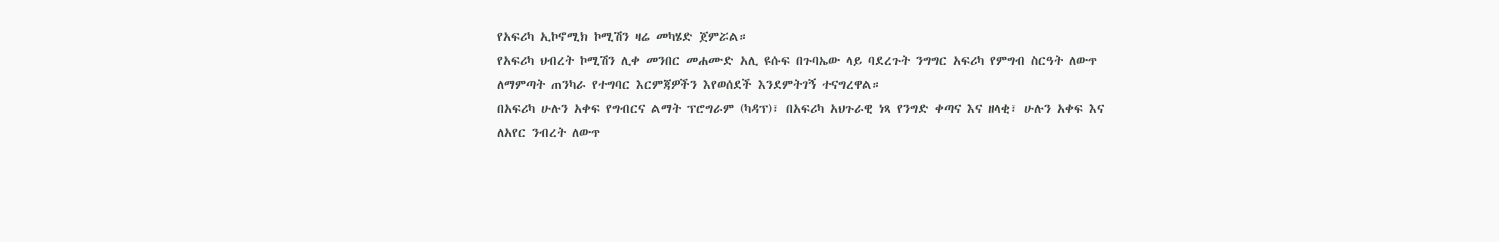የአፍሪካ ኢኮኖሚክ ኮሚሽን ዛሬ መካሄድ ጀምሯል።
የአፍሪካ ህብረት ኮሚሽን ሊቀ መንበር መሐሙድ አሊ ዩሱፍ በጉባኤው ላይ ባደረጉት ንግግር አፍሪካ የምግብ ስርዓት ለውጥ ለማምጣት ጠንካራ የተግባር እርምጃዎችን እየወሰደች እንደምትገኝ ተናግረዋል።
በአፍሪካ ሁሉን አቀፍ የግብርና ልማት ፕሮግራም (ካዳፕ)፣ በአፍሪካ አህጉራዊ ነጻ የንግድ ቀጣና እና ዘላቂ፣ ሁሉን አቀፍ እና ለአየር ንብረት ለውጥ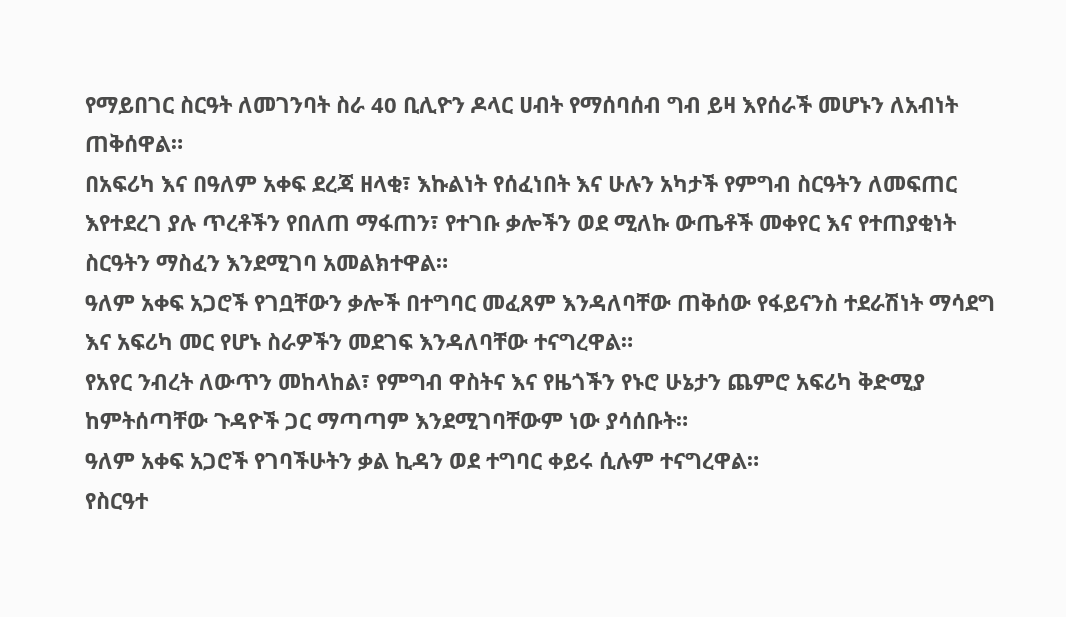የማይበገር ስርዓት ለመገንባት ስራ 40 ቢሊዮን ዶላር ሀብት የማሰባሰብ ግብ ይዛ እየሰራች መሆኑን ለአብነት ጠቅሰዋል።
በአፍሪካ እና በዓለም አቀፍ ደረጃ ዘላቂ፣ እኩልነት የሰፈነበት እና ሁሉን አካታች የምግብ ስርዓትን ለመፍጠር እየተደረገ ያሉ ጥረቶችን የበለጠ ማፋጠን፣ የተገቡ ቃሎችን ወደ ሚለኩ ውጤቶች መቀየር እና የተጠያቂነት ስርዓትን ማስፈን እንደሚገባ አመልክተዋል።
ዓለም አቀፍ አጋሮች የገቧቸውን ቃሎች በተግባር መፈጸም እንዳለባቸው ጠቅሰው የፋይናንስ ተደራሽነት ማሳደግ እና አፍሪካ መር የሆኑ ስራዎችን መደገፍ እንዳለባቸው ተናግረዋል።
የአየር ንብረት ለውጥን መከላከል፣ የምግብ ዋስትና እና የዜጎችን የኑሮ ሁኔታን ጨምሮ አፍሪካ ቅድሚያ ከምትሰጣቸው ጉዳዮች ጋር ማጣጣም እንደሚገባቸውም ነው ያሳሰቡት።
ዓለም አቀፍ አጋሮች የገባችሁትን ቃል ኪዳን ወደ ተግባር ቀይሩ ሲሉም ተናግረዋል።
የስርዓተ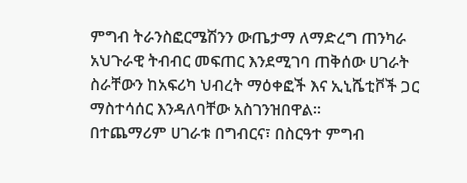ምግብ ትራንስፎርሜሽንን ውጤታማ ለማድረግ ጠንካራ አህጉራዊ ትብብር መፍጠር እንደሚገባ ጠቅሰው ሀገራት ስራቸውን ከአፍሪካ ህብረት ማዕቀፎች እና ኢኒሼቲቮች ጋር ማስተሳሰር እንዳለባቸው አስገንዝበዋል።
በተጨማሪም ሀገራቱ በግብርና፣ በስርዓተ ምግብ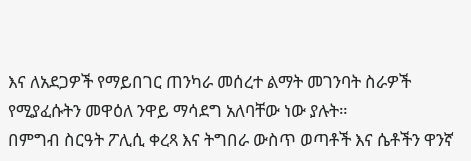እና ለአደጋዎች የማይበገር ጠንካራ መሰረተ ልማት መገንባት ስራዎች የሚያፈሱትን መዋዕለ ንዋይ ማሳደግ አለባቸው ነው ያሉት።
በምግብ ስርዓት ፖሊሲ ቀረጻ እና ትግበራ ውስጥ ወጣቶች እና ሴቶችን ዋንኛ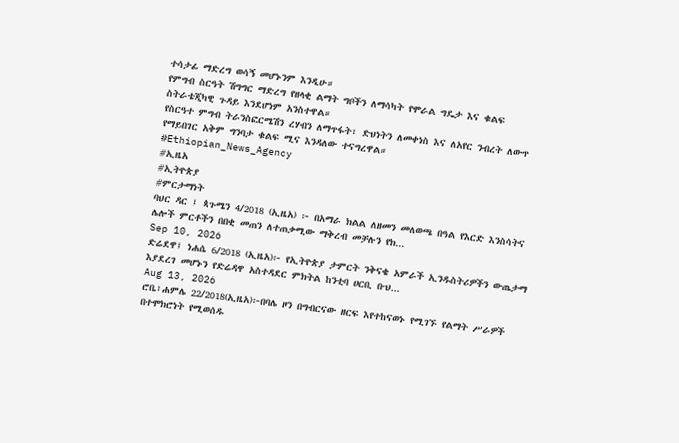ተሳታፊ ማድረግ ወሳኝ መሆኑንም እንዲሁ።
የምግብ ስርዓት ሽግግር ማድረግ የዘላቂ ልማት ግቦችን ለማሳካት የሞራል ግዴታ እና ቁልፍ ስትራቴጂካዊ ጉዳይ እንደሆነም አንስተዋል።
የስርዓተ ምግብ ትራንስፎርሜሽን ረሃብን ለማጥፋት፣ ድህነትን ለመቀነስ እና ለአየር ንብረት ለውጥ የማይበገር አቅም ግንባታ ቁልፍ ሚና እንዳለው ተናግረዋል።
#Ethiopian_News_Agency
#ኢዜአ
#ኢትዮጵያ
#ምርታማነት
ባህር ዳር ፤ ጳጉሜን 4/2018 (ኢዜአ) ፦ በአማራ ክልል ለዘመን መለወጫ በዓል የእርድ እንስሳትና ሌሎች ምርቶችን በበቂ መጠን ለተጠቃሚው ማቅረብ መቻሉን የክ...
Sep 10, 2026
ድሬደዋ፤ ነሐሴ 6/2018 (ኢዜአ)፦ የኢትዮጵያ ታምርት ንቅናቄ አምራች ኢንዱስትሪዎችን ውጤታማ እያደረገ መሆኑን የድሬዳዋ አስተዳደር ምክትል ከንቲባ ሀርቢ ቡህ...
Aug 13, 2026
ሮቤ፣ሐምሌ 22/2018(ኢዜአ)፦በባሌ ዞን በግብርናው ዘርፍ እየተከናወኑ የሚገኙ የልማት ሥራዎች በተሞክሮነት የሚወሰዱ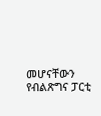መሆናቸውን የብልጽግና ፓርቲ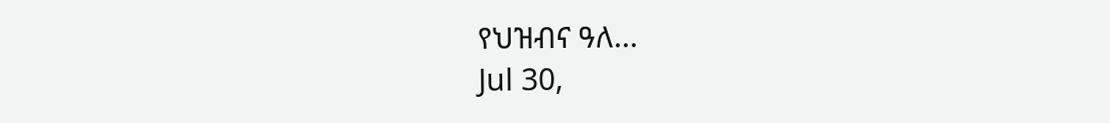የህዝብና ዓለ...
Jul 30,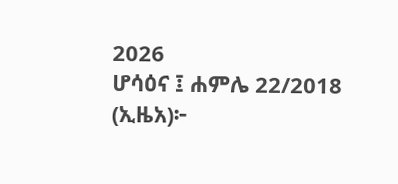2026
ሆሳዕና ፤ ሐምሌ 22/2018 (ኢዜአ)፦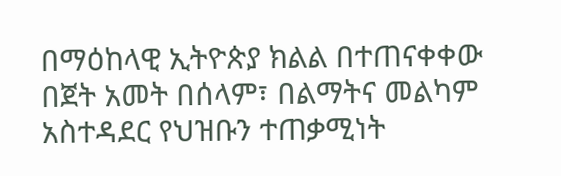በማዕከላዊ ኢትዮጵያ ክልል በተጠናቀቀው በጀት አመት በሰላም፣ በልማትና መልካም አስተዳደር የህዝቡን ተጠቃሚነት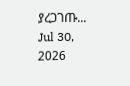ያረጋገጡ...
Jul 30, 2026